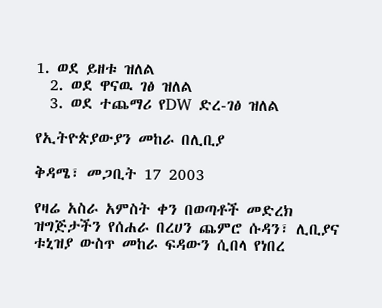1. ወደ ይዘቱ ዝለል
  2. ወደ ዋናዉ ገፅ ዝለል
  3. ወደ ተጨማሪ የDW ድረ-ገፅ ዝለል

የኢትዮጵያውያን መከራ በሊቢያ

ቅዳሜ፣ መጋቢት 17 2003

የዛሬ አስራ አምስት ቀን በወጣቶች መድረክ ዝግጅታችን የሰሐራ በረሀን ጨምሮ ሱዳን፣ ሊቢያና ቱኒዝያ ውስጥ መከራ ፍዳውን ሲበላ የነበረ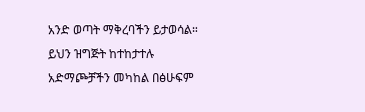አንድ ወጣት ማቅረባችን ይታወሳል። ይህን ዝግጅት ከተከታተሉ አድማጮቻችን መካከል በፅሁፍም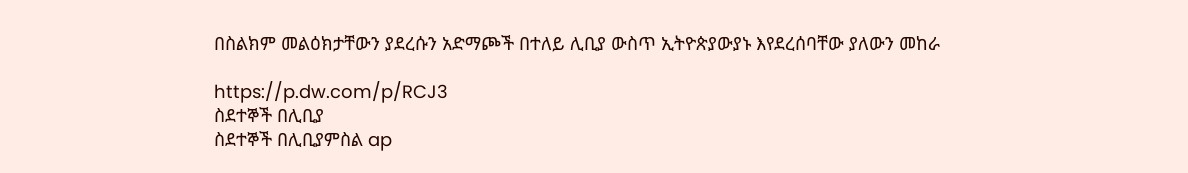በስልክም መልዕክታቸውን ያደረሱን አድማጮች በተለይ ሊቢያ ውስጥ ኢትዮጵያውያኑ እየደረሰባቸው ያለውን መከራ

https://p.dw.com/p/RCJ3
ስደተኞች በሊቢያ
ስደተኞች በሊቢያምስል ap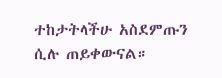ተከታትላችሁ አስደምጡን ሲሉ ጠይቀውናል።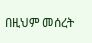በዚህም መሰረት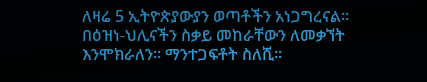ለዛሬ 5 ኢትዮጵያውያን ወጣቶችን አነጋግረናል። በዕዝነ-ህሊናችን ስቃይ መከራቸውን ለመቃኘት እንሞክራለን። ማንተጋፍቶት ስለሺ።